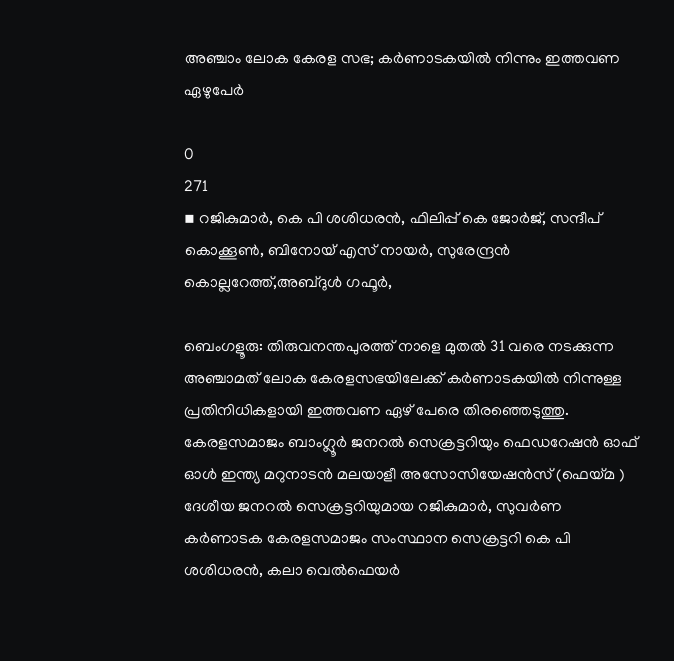അഞ്ചാം ലോക കേരള സഭ; കർണാടകയിൽ നിന്നും ഇത്തവണ ഏഴുപേർ

0
271
▪ റജികുമാര്‍, കെ പി ശശിധരൻ, ഫിലിപ്പ് കെ ജോര്‍ജ്, സന്ദീപ് കൊക്കൂണ്‍, ബിനോയ് എസ് നായര്‍, സുരേന്ദ്രന്‍ കൊല്ലറേത്ത്,അബ്ദുൾ ഗഫൂർ,

ബെംഗളൂരു: തിരുവനന്തപുരത്ത് നാളെ മുതല്‍ 31 വരെ നടക്കുന്ന അഞ്ചാമത് ലോക കേരളസഭയിലേക്ക് കർണാടകയിൽ നിന്നുള്ള പ്രതിനിധികളായി ഇത്തവണ ഏഴ്‌ പേരെ തിരഞ്ഞെടുത്തു. കേരളസമാജം ബാംഗ്ലൂർ ജനറൽ സെക്രട്ടറിയും ഫെഡറേഷൻ ഓഫ് ഓൾ ഇന്ത്യ മറുനാടൻ മലയാളീ അസോസിയേഷൻസ് (ഫെയ്മ ) ദേശീയ ജനറൽ സെക്രട്ടറിയുമായ റജികുമാര്‍, സുവർണ കർണാടക കേരളസമാജം സംസ്ഥാന സെക്രട്ടറി കെ പി ശശിധരൻ, കലാ വെൽഫെയർ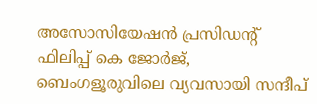അസോസിയേഷൻ പ്രസിഡന്റ് ഫിലിപ്പ് കെ ജോര്‍ജ്, ബെംഗളൂരുവിലെ വ്യവസായി സന്ദീപ്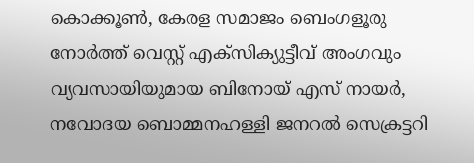കൊക്കൂണ്‍, കേരള സമാജം ബെംഗളൂരു നോര്‍ത്ത് വെസ്റ്റ് എക്സിക്യുട്ടീവ്‌ അംഗവും വ്യവസായിയുമായ ബിനോയ് എസ് നായര്‍, നവോദയ ബൊമ്മനഹള്ളി ജനറൽ സെക്രട്ടറി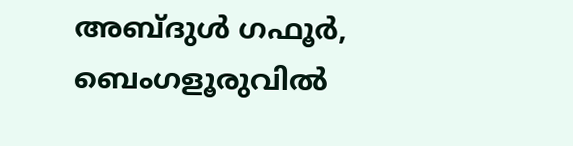അബ്ദുൾ ഗഫൂർ, ബെംഗളൂരുവില്‍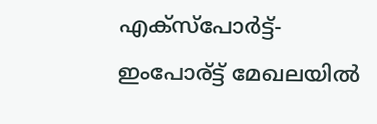എക്സ്പോര്‍ട്ട്-ഇംപോര്ട്ട് മേഖലയിൽ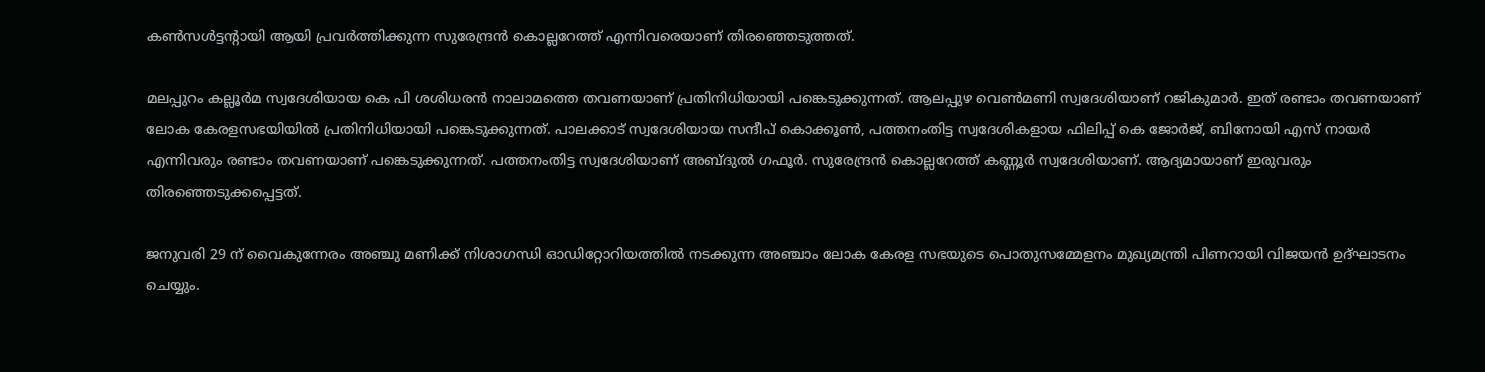കണ്‍സള്‍ട്ടന്റായി ആയി പ്രവര്‍ത്തിക്കുന്ന സുരേന്ദ്രന്‍ കൊല്ലറേത്ത് എന്നിവരെയാണ് തിരഞ്ഞെടുത്തത്.

മലപ്പുറം കല്ലൂർമ സ്വദേശിയായ കെ പി ശശിധരന്‍ നാലാമത്തെ തവണയാണ് പ്രതിനിധിയായി പങ്കെടുക്കുന്നത്. ആലപ്പുഴ വെൺമണി സ്വദേശിയാണ് റജികുമാർ. ഇത് രണ്ടാം തവണയാണ് ലോക കേരളസഭയിയില്‍ പ്രതിനിധിയായി പങ്കെടുക്കുന്നത്. പാലക്കാട് സ്വദേശിയായ സന്ദീപ് കൊക്കൂണ്‍, പത്തനംതിട്ട സ്വദേശികളായ ഫിലിപ്പ് കെ ജോർജ്, ബിനോയി എസ് നായര്‍ എന്നിവരും രണ്ടാം തവണയാണ് പങ്കെടുക്കുന്നത്. പത്തനംതിട്ട സ്വദേശിയാണ് അബ്ദുല്‍ ഗഫൂര്‍. സുരേന്ദ്രൻ കൊല്ലറേത്ത് കണ്ണൂര്‍ സ്വദേശിയാണ്. ആദ്യമായാണ് ഇരുവരും തിരഞ്ഞെടുക്കപ്പെട്ടത്.

ജനുവരി 29 ന് വൈകുന്നേരം അഞ്ചു മണിക്ക് നിശാഗന്ധി ഓഡിറ്റോറിയത്തിൽ നടക്കുന്ന അഞ്ചാം ലോക കേരള സഭയുടെ പൊതുസമ്മേളനം മുഖ്യമന്ത്രി പിണറായി വിജയൻ ഉദ്ഘാടനം ചെയ്യും.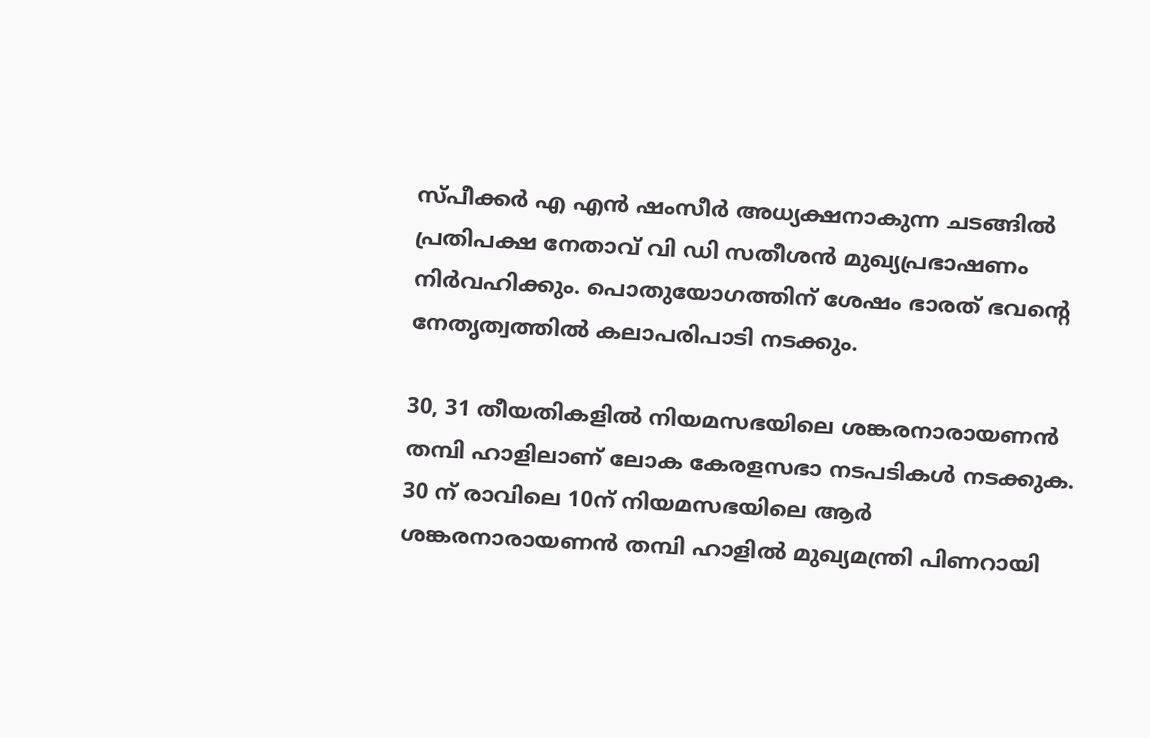സ്പീക്കർ എ എൻ ഷംസീർ അധ്യക്ഷനാകുന്ന ചടങ്ങിൽ പ്രതിപക്ഷ നേതാവ് വി ഡി സതീശൻ മുഖ്യപ്രഭാഷണം നിർവഹിക്കും. പൊതുയോഗത്തിന് ശേഷം ഭാരത് ഭവന്റെ നേതൃത്വത്തിൽ കലാപരിപാടി നടക്കും.

30, 31 തീയതികളിൽ നിയമസഭയിലെ ശങ്കരനാരായണൻ തമ്പി ഹാളിലാണ് ലോക കേരളസഭാ നടപടികൾ നടക്കുക. 30 ന് രാവിലെ 10ന് നിയമസഭയിലെ ആർ ശങ്കരനാരായണൻ തമ്പി ഹാളിൽ മുഖ്യമന്ത്രി പിണറായി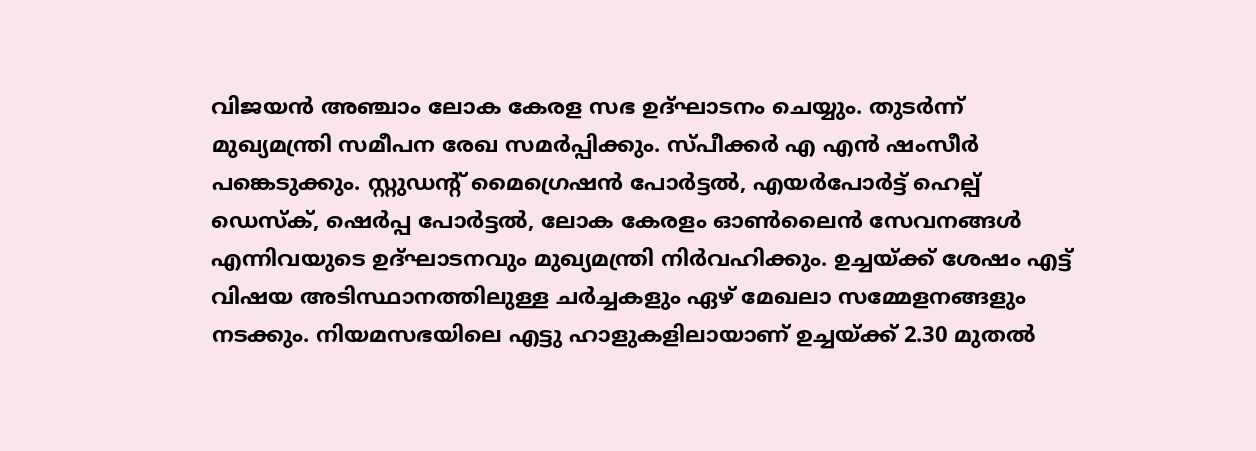വിജയൻ അഞ്ചാം ലോക കേരള സഭ ഉദ്ഘാടനം ചെയ്യും. തുടർന്ന് മുഖ്യമന്ത്രി സമീപന രേഖ സമർപ്പിക്കും. സ്പീക്കർ എ എൻ ഷംസീർ പങ്കെടുക്കും. സ്റ്റുഡന്റ് മൈഗ്രെഷൻ പോർട്ടൽ, എയർപോർട്ട് ഹെല്പ് ഡെസ്ക്, ഷെർപ്പ പോർട്ടൽ, ലോക കേരളം ഓൺലൈൻ സേവനങ്ങൾ എന്നിവയുടെ ഉദ്ഘാടനവും മുഖ്യമന്ത്രി നിർവഹിക്കും. ഉച്ചയ്ക്ക് ശേഷം എട്ട് വിഷയ അടിസ്ഥാനത്തിലുള്ള ചർച്ചകളും ഏഴ് മേഖലാ സമ്മേളനങ്ങളും നടക്കും. നിയമസഭയിലെ എട്ടു ഹാളുകളിലായാണ് ഉച്ചയ്ക്ക് 2.30 മുതൽ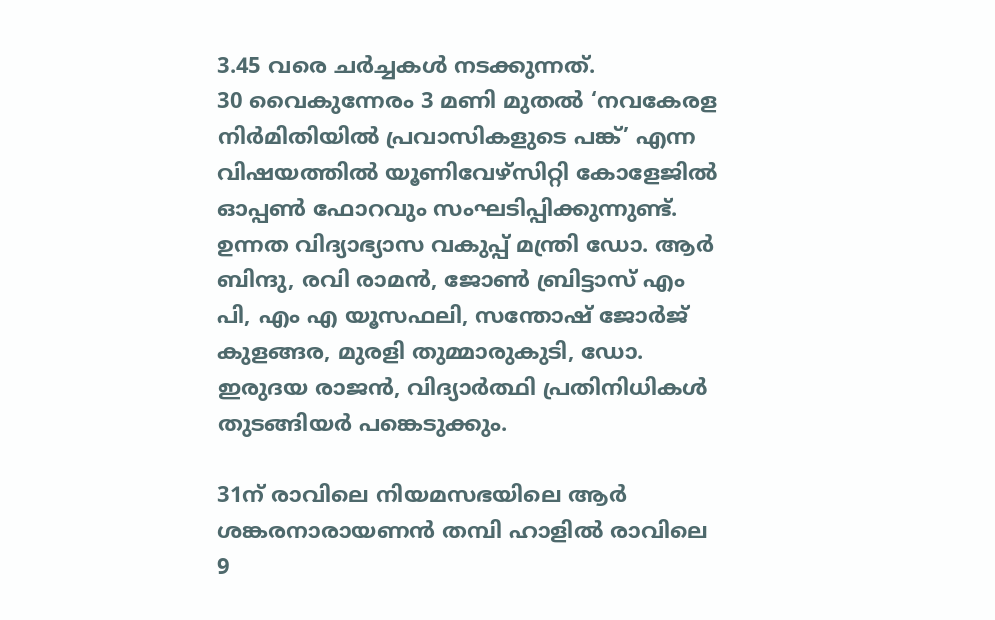3.45 വരെ ചർച്ചകൾ നടക്കുന്നത്.
30 വൈകുന്നേരം 3 മണി മുതൽ ‘നവകേരള നിർമിതിയിൽ പ്രവാസികളുടെ പങ്ക്’ എന്ന വിഷയത്തിൽ യൂണിവേഴ്സിറ്റി കോളേജിൽ ഓപ്പൺ ഫോറവും സംഘടിപ്പിക്കുന്നുണ്ട്. ഉന്നത വിദ്യാഭ്യാസ വകുപ്പ് മന്ത്രി ഡോ. ആർ ബിന്ദു, രവി രാമൻ, ജോൺ ബ്രിട്ടാസ് എം പി, എം എ യൂസഫലി, സന്തോഷ് ജോർജ് കുളങ്ങര, മുരളി തുമ്മാരുകുടി, ഡോ. ഇരുദയ രാജൻ, വിദ്യാർത്ഥി പ്രതിനിധികൾ തുടങ്ങിയർ പങ്കെടുക്കും.

31ന് രാവിലെ നിയമസഭയിലെ ആർ ശങ്കരനാരായണൻ തമ്പി ഹാളിൽ രാവിലെ 9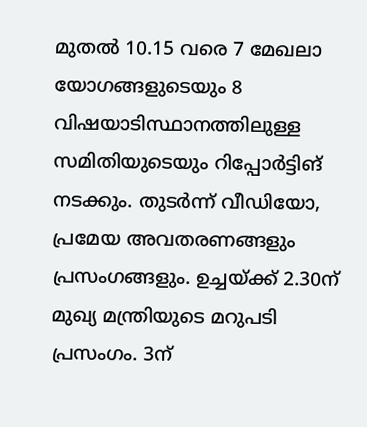മുതൽ 10.15 വരെ 7 മേഖലാ യോഗങ്ങളുടെയും 8 വിഷയാടിസ്ഥാനത്തിലുള്ള സമിതിയുടെയും റിപ്പോർട്ടിങ് നടക്കും. തുടർന്ന് വീഡിയോ, പ്രമേയ അവതരണങ്ങളും പ്രസംഗങ്ങളും. ഉച്ചയ്ക്ക് 2.30ന് മുഖ്യ മന്ത്രിയുടെ മറുപടി പ്രസംഗം. 3ന്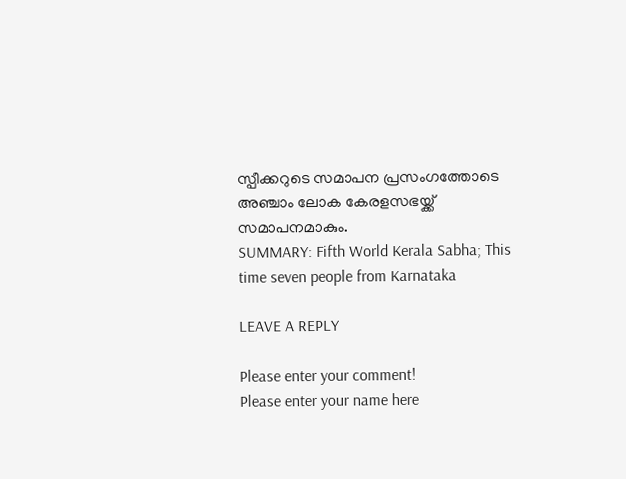സ്പീക്കറുടെ സമാപന പ്രസംഗത്തോടെ അഞ്ചാം ലോക കേരളസഭയ്ക്ക് സമാപനമാകും.
SUMMARY: Fifth World Kerala Sabha; This time seven people from Karnataka

LEAVE A REPLY

Please enter your comment!
Please enter your name here